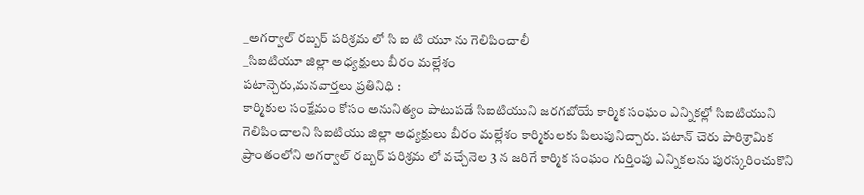_అగర్వాల్ రబ్బర్ పరిశ్రమ లో సి ఐ టి యూ ను గెలిపించాలీ
_సిఐటియూ జిల్లా అధ్యక్షులు బీరం మల్లేశం
పటాన్చెరు,మనవార్తలు ప్రతినిధి :
కార్మికుల సంక్షేమం కోసం అనునిత్యం పాటుపడే సిఐటియుని జరగబోయే కార్మిక సంఘం ఎన్నికల్లో సిఐటియుని గెలిపించాలని సిఐటియు జిల్లా అధ్యక్షులు బీరం మల్లేశం కార్మికులకు పిలుపునిచ్చారు. పటాన్ చెరు పారిశ్రామిక ప్రాంతంలోని అగర్వాల్ రబ్బర్ పరిశ్రమ లో వచ్చేనెల 3 న జరిగే కార్మిక సంఘం గుర్తింపు ఎన్నికలను పురస్కరించుకొని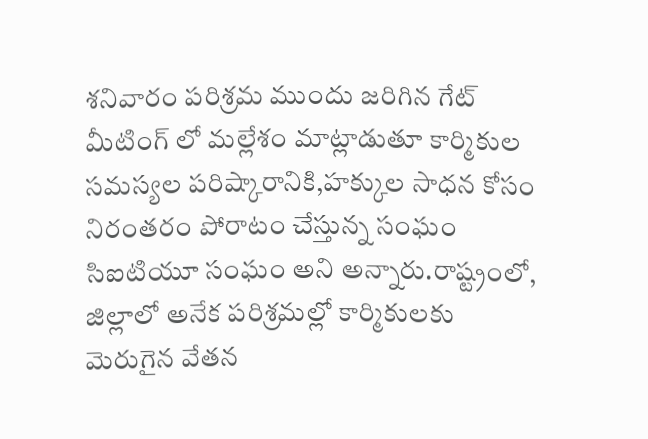శనివారం పరిశ్రమ ముందు జరిగిన గేట్ మీటింగ్ లో మల్లేశం మాట్లాడుతూ కార్మికుల సమస్యల పరిష్కారానికి,హక్కుల సాధన కోసం నిరంతరం పోరాటం చేస్తున్న సంఘం సిఐటియూ సంఘం అని అన్నారు.రాష్ట్రంలో, జిల్లాలో అనేక పరిశ్రమల్లో కార్మికులకు మెరుగైన వేతన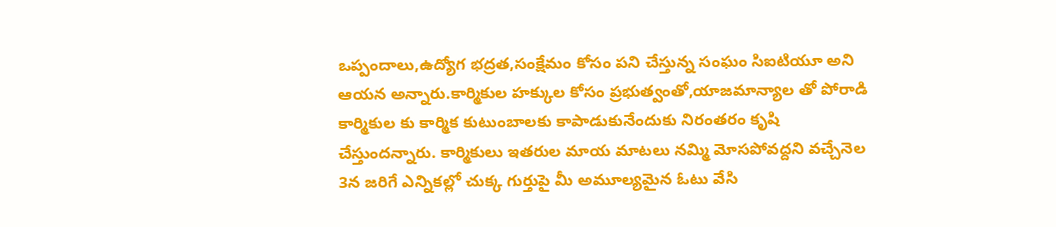ఒప్పందాలు,ఉద్యోగ భద్రత,సంక్షేమం కోసం పని చేస్తున్న సంఘం సిఐటియూ అని ఆయన అన్నారు.కార్మికుల హక్కుల కోసం ప్రభుత్వంతో,యాజమాన్యాల తో పోరాడి కార్మికుల కు కార్మిక కుటుంబాలకు కాపాడుకునేందుకు నిరంతరం కృషి చేస్తుందన్నారు. కార్మికులు ఇతరుల మాయ మాటలు నమ్మి మోసపోవద్దని వచ్చేనెల 3న జరిగే ఎన్నికల్లో చుక్క గుర్తుపై మీ అమూల్యమైన ఓటు వేసి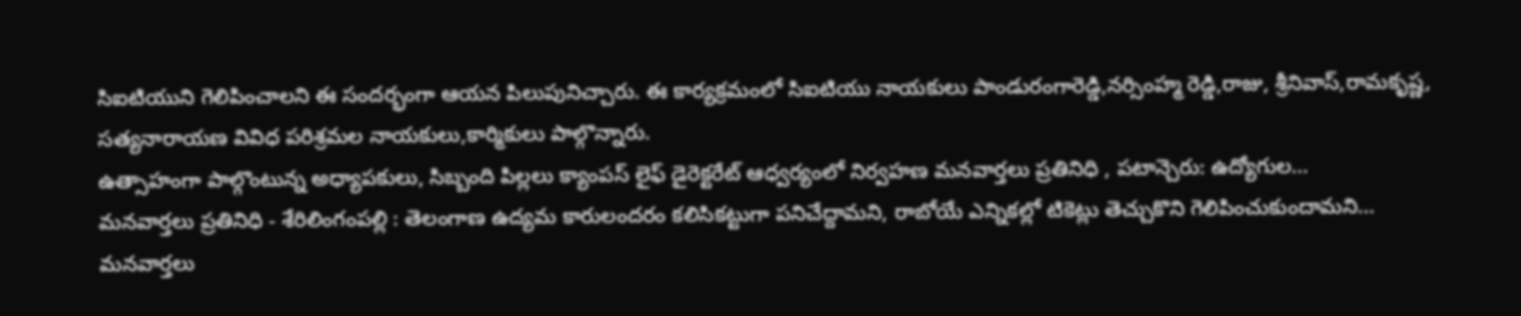సిఐటియుని గెలిపించాలని ఈ సందర్భంగా ఆయన పిలుపునిచ్చారు. ఈ కార్యక్రమంలో సిఐటియు నాయకులు పాండురంగారెడ్డి,నర్సింహ్మ రెడ్డి,రాజు, శ్రీనివాస్,రామకృష్ణ, సత్యనారాయణ వివిధ పరిశ్రమల నాయకులు,కార్మికులు పాల్గొన్నారు.
ఉత్సాహంగా పాల్గొంటున్న అధ్యాపకులు, సిబ్బంది పిల్లలు క్యాంపస్ లైఫ్ డైరెక్టరేట్ ఆధ్వర్యంలో నిర్వహణ మనవార్తలు ప్రతినిధి , పటాన్చెరు: ఉద్యోగుల…
మనవార్తలు ప్రతినిధి - శేరిలింగంపల్లి : తెలంగాణ ఉద్యమ కారులందరం కలిసికట్టుగా పనిచేద్దామని, రాబోయే ఎన్నికల్లో టికెట్లు తెచ్చుకొని గెలిపించుకుందామని…
మనవార్తలు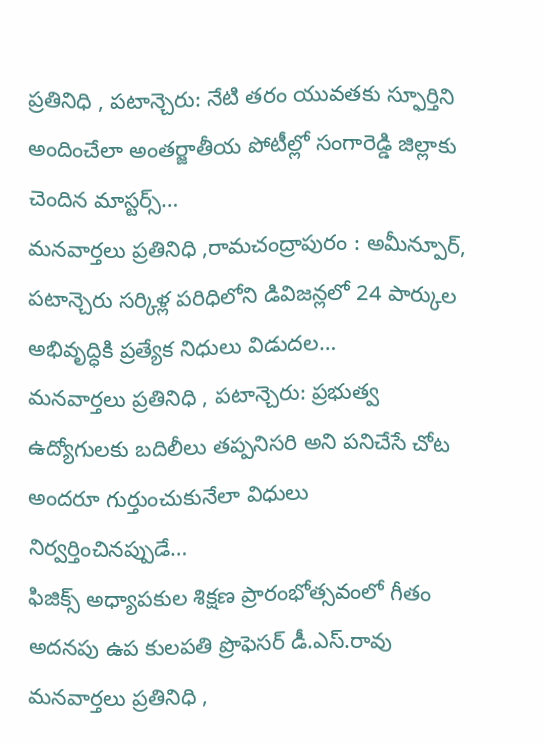ప్రతినిధి , పటాన్చెరు: నేటి తరం యువతకు స్ఫూర్తిని అందించేలా అంతర్జాతీయ పోటీల్లో సంగారెడ్డి జిల్లాకు చెందిన మాస్టర్స్…
మనవార్తలు ప్రతినిధి ,రామచంద్రాపురం : అమీన్పూర్, పటాన్చెరు సర్కిళ్ల పరిధిలోని డివిజన్లలో 24 పార్కుల అభివృద్ధికి ప్రత్యేక నిధులు విడుదల…
మనవార్తలు ప్రతినిధి , పటాన్చెరు: ప్రభుత్వ ఉద్యోగులకు బదిలీలు తప్పనిసరి అని పనిచేసే చోట అందరూ గుర్తుంచుకునేలా విధులు నిర్వర్తించినప్పుడే…
ఫిజిక్స్ అధ్యాపకుల శిక్షణ ప్రారంభోత్సవంలో గీతం అదనపు ఉప కులపతి ప్రొఫెసర్ డీ.ఎస్.రావు మనవార్తలు ప్రతినిధి ,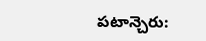పటాన్చెరు: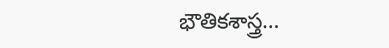భౌతికశాస్త్ర…